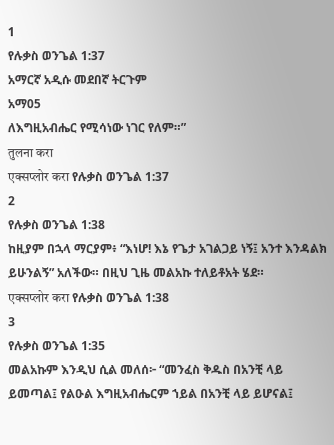1
የሉቃስ ወንጌል 1:37
አማርኛ አዲሱ መደበኛ ትርጉም
አማ05
ለእግዚአብሔር የሚሳነው ነገር የለም።”
तुलना करा
एक्सप्लोर करा የሉቃስ ወንጌል 1:37
2
የሉቃስ ወንጌል 1:38
ከዚያም በኋላ ማርያም፥ “እነሆ! እኔ የጌታ አገልጋይ ነኝ፤ አንተ እንዳልክ ይሁንልኝ” አለችው። በዚህ ጊዜ መልአኩ ተለይቶአት ሄደ።
एक्सप्लोर करा የሉቃስ ወንጌል 1:38
3
የሉቃስ ወንጌል 1:35
መልአኩም እንዲህ ሲል መለሰ፦ “መንፈስ ቅዱስ በአንቺ ላይ ይመጣል፤ የልዑል እግዚአብሔርም ኀይል በአንቺ ላይ ይሆናል፤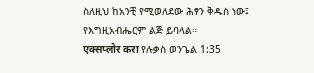ስለዚህ ከአንቺ የሚወለደው ሕፃን ቅዱስ ነው፤ የእግዚአብሔርም ልጅ ይባላል።
एक्सप्लोर करा የሉቃስ ወንጌል 1:35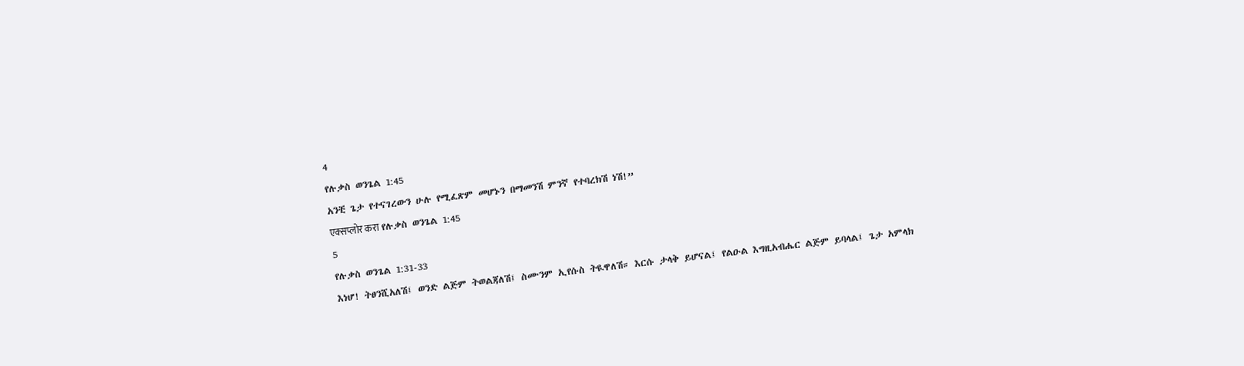4
የሉቃስ ወንጌል 1:45
አንቺ ጌታ የተናገረውን ሁሉ የሚፈጽም መሆኑን በማመንሽ ምንኛ የተባረክሽ ነሽ!”
एक्सप्लोर करा የሉቃስ ወንጌል 1:45
5
የሉቃስ ወንጌል 1:31-33
እነሆ! ትፀንሺአለሽ፤ ወንድ ልጅም ትወልጃለሽ፤ ስሙንም ኢየሱስ ትዪዋለሽ። እርሱ ታላቅ ይሆናል፤ የልዑል እግዚአብሔር ልጅም ይባላል፤ ጌታ አምላክ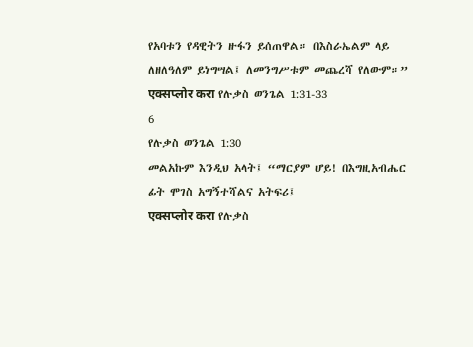የአባቱን የዳዊትን ዙፋን ይሰጠዋል። በእስራኤልም ላይ ለዘለዓለም ይነግሣል፤ ለመንግሥቱም መጨረሻ የለውም።”
एक्सप्लोर करा የሉቃስ ወንጌል 1:31-33
6
የሉቃስ ወንጌል 1:30
መልአኩም እንዲህ አላት፤ “ማርያም ሆይ! በእግዚአብሔር ፊት ሞገስ አግኝተሻልና አትፍሪ፤
एक्सप्लोर करा የሉቃስ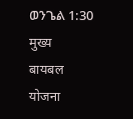ወንጌል 1:30
मुख्य
बायबल
योजना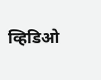व्हिडिओ